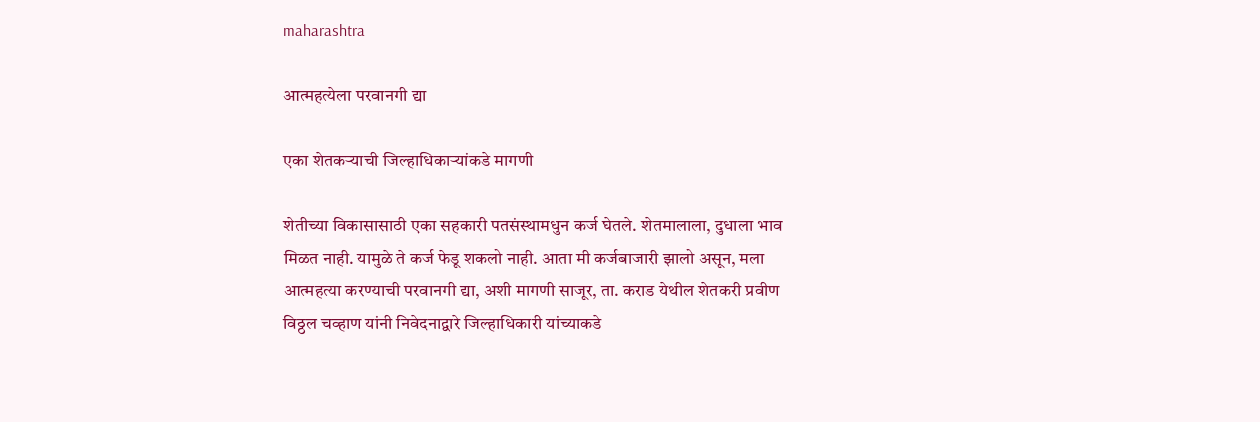maharashtra

आत्महत्येला परवानगी द्या

एका शेतकऱ्याची जिल्हाधिकाऱ्यांकडे मागणी

शेतीच्या विकासासाठी एका सहकारी पतसंस्थामधुन कर्ज घेतले. शेतमालाला, दुधाला भाव मिळत नाही. यामुळे ते कर्ज फेडू शकलो नाही. आता मी कर्जबाजारी झालो असून, मला आत्महत्या करण्याची परवानगी द्या, अशी मागणी साजूर, ता. कराड येथील शेतकरी प्रवीण विठ्ठल चव्हाण यांनी निवेदनाद्वारे जिल्हाधिकारी यांच्याकडे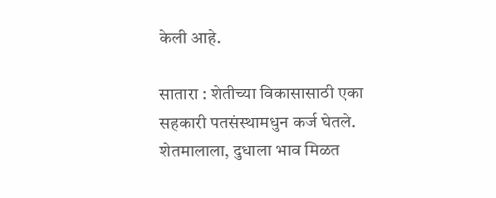केली आहे.

सातारा : शेतीच्या विकासासाठी एका सहकारी पतसंस्थामधुन कर्ज घेतले. शेतमालाला, दुधाला भाव मिळत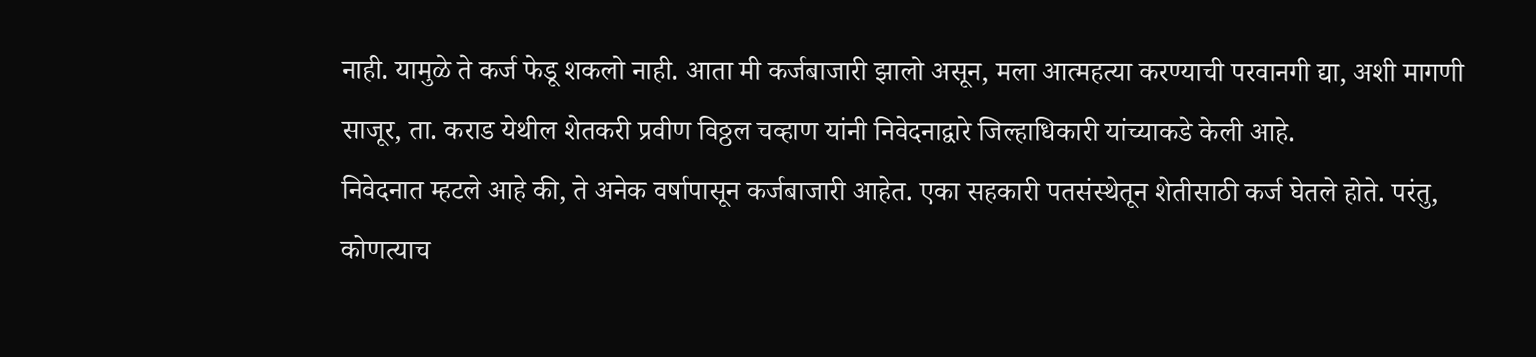नाही. यामुळे ते कर्ज फेडू शकलो नाही. आता मी कर्जबाजारी झालो असून, मला आत्महत्या करण्याची परवानगी द्या, अशी मागणी साजूर, ता. कराड येथील शेतकरी प्रवीण विठ्ठल चव्हाण यांनी निवेदनाद्वारे जिल्हाधिकारी यांच्याकडे केली आहे.
निवेदनात म्हटले आहे की, ते अनेक वर्षापासून कर्जबाजारी आहेत. एका सहकारी पतसंस्थेतून शेतीसाठी कर्ज घेतले होते. परंतु, कोणत्याच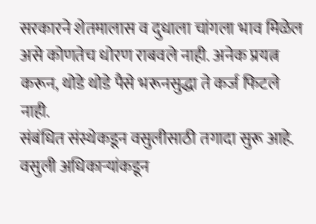सरकारने शेतमालास व दुधाला चांगला भाव मिळेल असे कोणतेच धोरण राबवले नाही. अनेक प्रयत्न करून, थोडे थोडे पैसे भरूनसुद्धा ते कर्ज फिटले नाही.
संबंधित संस्थेकडून वसुलीसाठी तगादा सुरू आहे. वसुली अधिकाऱ्यांकडून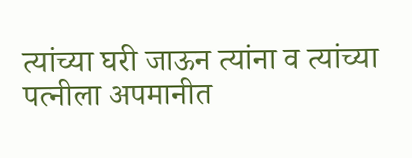त्यांच्या घरी जाऊन त्यांना व त्यांच्या पत्नीला अपमानीत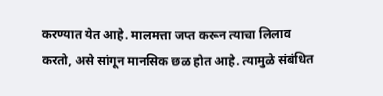करण्यात येत आहे. मालमत्ता जप्त करून त्याचा लिलाव करतो, असे सांगून मानसिक छळ होत आहे. त्यामुळे संबंधित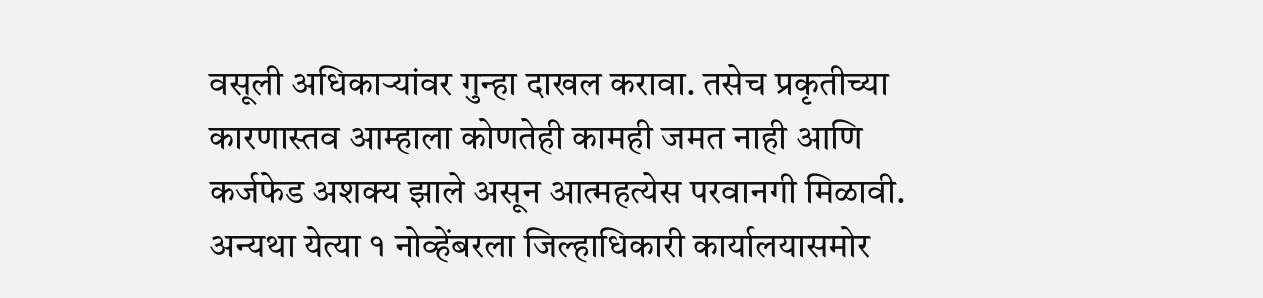वसूली अधिकाऱ्यांवर गुन्हा दाखल करावा. तसेच प्रकृतीच्या कारणास्तव आम्हाला कोणतेही कामही जमत नाही आणि कर्जफेड अशक्य झाले असून आत्महत्येस परवानगी मिळावी. अन्यथा येत्या १ नोव्हेंबरला जिल्हाधिकारी कार्यालयासमोर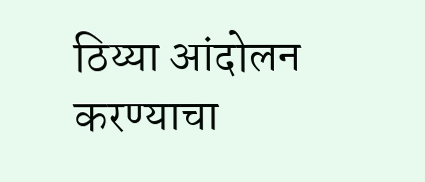ठिय्या आंदोलन करण्याचा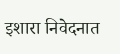इशारा निवेदनात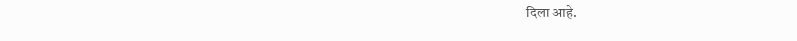दिला आहे.